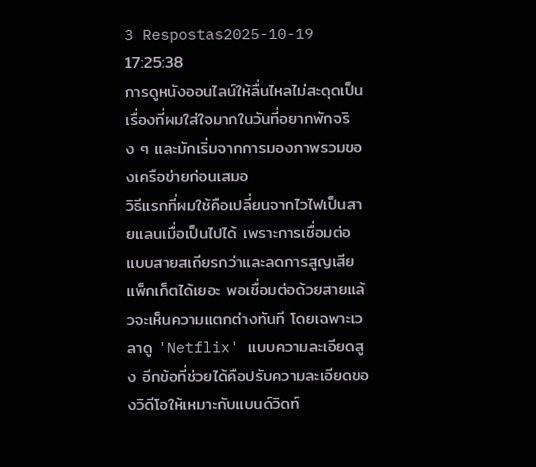3 Respostas2025-10-19 17:25:38
การดูหนังออนไลน์ให้ลื่นไหลไม่สะดุดเป็นเรื่องที่ผมใส่ใจมากในวันที่อยากพักจริง ๆ และมักเริ่มจากการมองภาพรวมของเครือข่ายก่อนเสมอ
วิธีแรกที่ผมใช้คือเปลี่ยนจากไวไฟเป็นสายแลนเมื่อเป็นไปได้ เพราะการเชื่อมต่อแบบสายสเถียรกว่าและลดการสูญเสียแพ็กเก็ตได้เยอะ พอเชื่อมต่อด้วยสายแล้วจะเห็นความแตกต่างทันที โดยเฉพาะเวลาดู 'Netflix' แบบความละเอียดสูง อีกข้อที่ช่วยได้คือปรับความละเอียดของวิดีโอให้เหมาะกับแบนด์วิดท์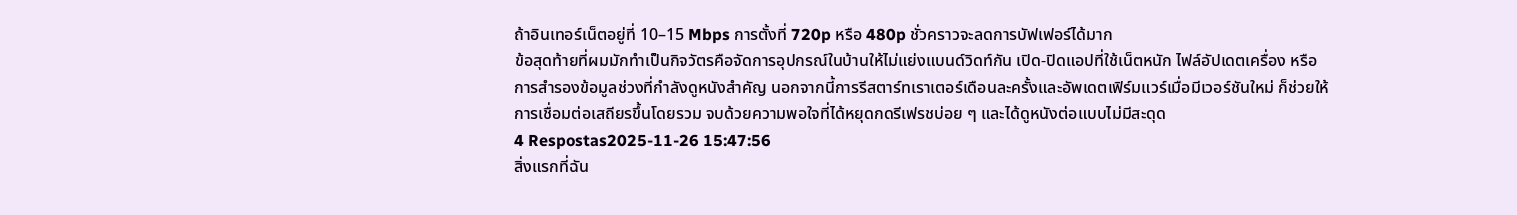ถ้าอินเทอร์เน็ตอยู่ที่ 10–15 Mbps การตั้งที่ 720p หรือ 480p ชั่วคราวจะลดการบัฟเฟอร์ได้มาก
ข้อสุดท้ายที่ผมมักทำเป็นกิจวัตรคือจัดการอุปกรณ์ในบ้านให้ไม่แย่งแบนด์วิดท์กัน เปิด-ปิดแอปที่ใช้เน็ตหนัก ไฟล์อัปเดตเครื่อง หรือการสำรองข้อมูลช่วงที่กำลังดูหนังสำคัญ นอกจากนี้การรีสตาร์ทเราเตอร์เดือนละครั้งและอัพเดตเฟิร์มแวร์เมื่อมีเวอร์ชันใหม่ ก็ช่วยให้การเชื่อมต่อเสถียรขึ้นโดยรวม จบด้วยความพอใจที่ได้หยุดกดรีเฟรชบ่อย ๆ และได้ดูหนังต่อแบบไม่มีสะดุด
4 Respostas2025-11-26 15:47:56
สิ่งแรกที่ฉัน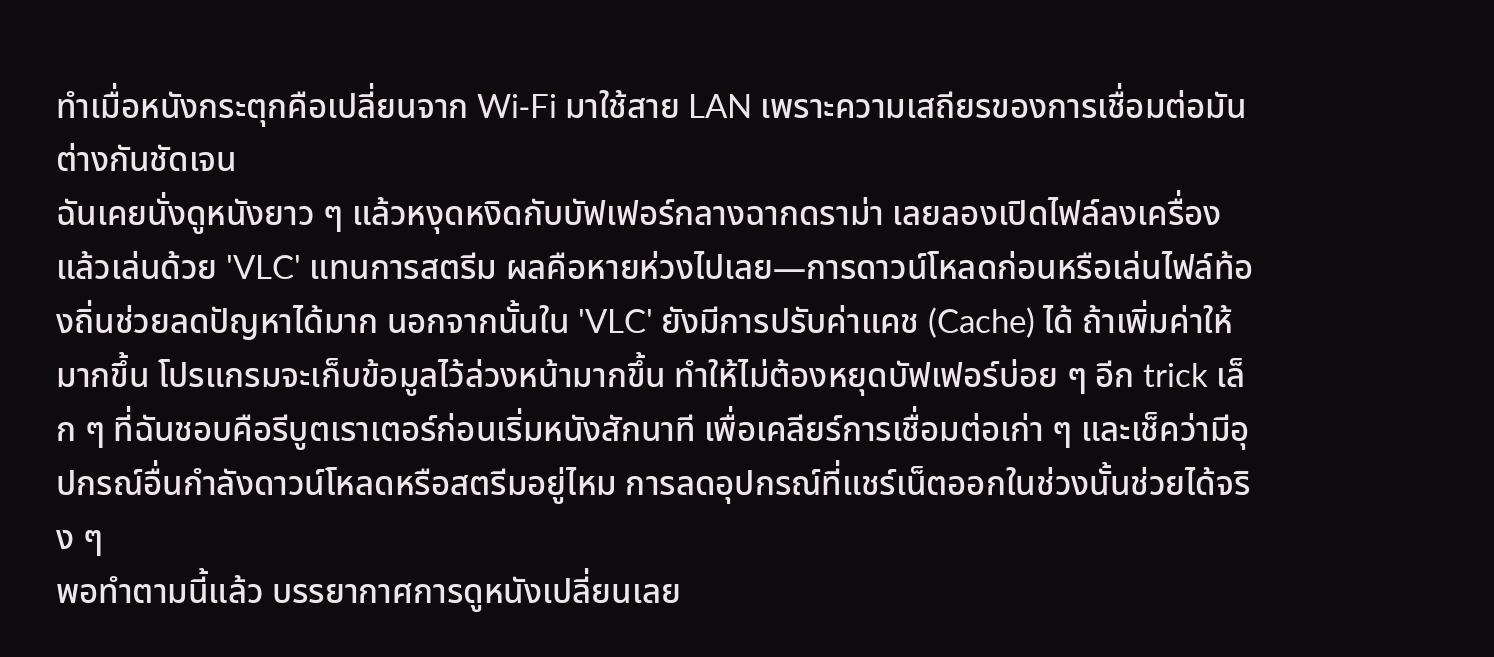ทำเมื่อหนังกระตุกคือเปลี่ยนจาก Wi‑Fi มาใช้สาย LAN เพราะความเสถียรของการเชื่อมต่อมันต่างกันชัดเจน
ฉันเคยนั่งดูหนังยาว ๆ แล้วหงุดหงิดกับบัฟเฟอร์กลางฉากดราม่า เลยลองเปิดไฟล์ลงเครื่องแล้วเล่นด้วย 'VLC' แทนการสตรีม ผลคือหายห่วงไปเลย—การดาวน์โหลดก่อนหรือเล่นไฟล์ท้องถิ่นช่วยลดปัญหาได้มาก นอกจากนั้นใน 'VLC' ยังมีการปรับค่าแคช (Cache) ได้ ถ้าเพิ่มค่าให้มากขึ้น โปรแกรมจะเก็บข้อมูลไว้ล่วงหน้ามากขึ้น ทำให้ไม่ต้องหยุดบัฟเฟอร์บ่อย ๆ อีก trick เล็ก ๆ ที่ฉันชอบคือรีบูตเราเตอร์ก่อนเริ่มหนังสักนาที เพื่อเคลียร์การเชื่อมต่อเก่า ๆ และเช็คว่ามีอุปกรณ์อื่นกำลังดาวน์โหลดหรือสตรีมอยู่ไหม การลดอุปกรณ์ที่แชร์เน็ตออกในช่วงนั้นช่วยได้จริง ๆ
พอทำตามนี้แล้ว บรรยากาศการดูหนังเปลี่ยนเลย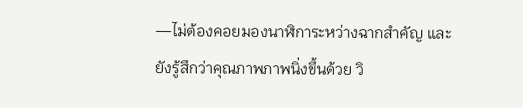—ไม่ต้องคอยมองนาฬิการะหว่างฉากสำคัญ และยังรู้สึกว่าคุณภาพภาพนิ่งขึ้นด้วย วิ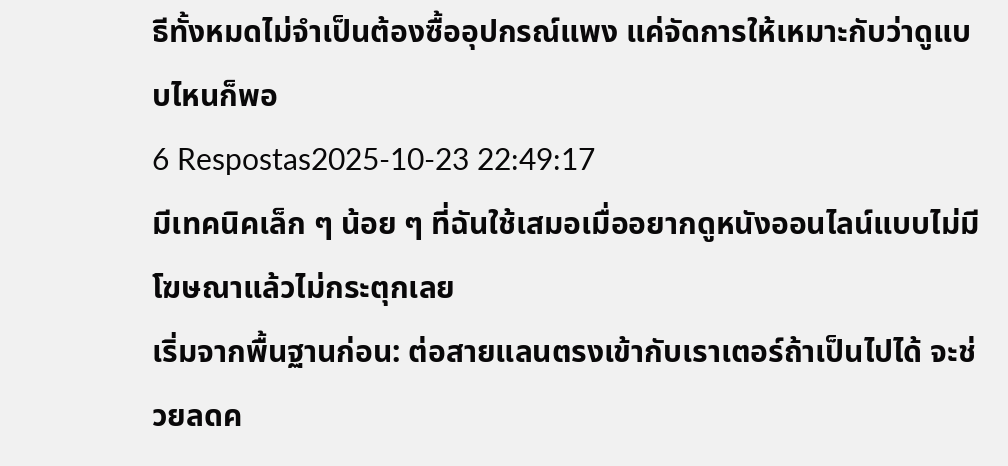ธีทั้งหมดไม่จำเป็นต้องซื้ออุปกรณ์แพง แค่จัดการให้เหมาะกับว่าดูแบบไหนก็พอ
6 Respostas2025-10-23 22:49:17
มีเทคนิคเล็ก ๆ น้อย ๆ ที่ฉันใช้เสมอเมื่ออยากดูหนังออนไลน์แบบไม่มีโฆษณาแล้วไม่กระตุกเลย
เริ่มจากพื้นฐานก่อน: ต่อสายแลนตรงเข้ากับเราเตอร์ถ้าเป็นไปได้ จะช่วยลดค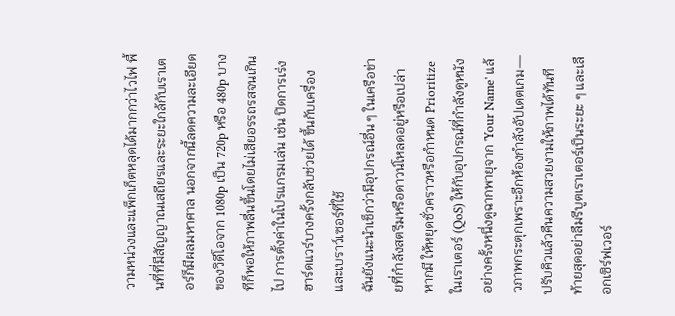วามหน่วงและแพ็กเก็ตหลุดได้มากกว่าไวไฟ พื้นที่ที่มีสัญญาณเสถียรและระยะใกล้กับเราเตอร์ก็มีผลมหาศาล นอกจากนี้ลดความละเอียดของวิดีโอจาก 1080p เป็น 720p หรือ 480p บางทีก็พอให้ภาพลื่นขึ้นโดยไม่เสียอรรถรสจนเกินไป การตั้งค่าในโปรแกรมเล่น เช่น ปิดการเร่งฮาร์ดแวร์บางครั้งกลับช่วยได้ ขึ้นกับเครื่องและเบราว์เซอร์ที่ใช้
ฉันยังแนะนำเช็กว่ามีอุปกรณ์อื่น ๆ ในเครือข่ายที่กำลังสตรีมหรือดาวน์โหลดอยู่หรือเปล่า หากมี ให้หยุดชั่วคราวหรือกำหนด Prioritize ในเราเตอร์ (QoS) ให้กับอุปกรณ์ที่กำลังดูหนัง อย่างครั้งหนึ่งดูฉากพายุจาก 'Your Name' แล้วภาพกระตุกเพราะอีกห้องกำลังอัปเดตเกม—ปรับคิวแล้วคืนความสวยงามให้ภาพได้ทันที ท้ายสุดอย่าลืมรีบูตเราเตอร์เป็นระยะ ๆ และเลือกเซิร์ฟเวอร์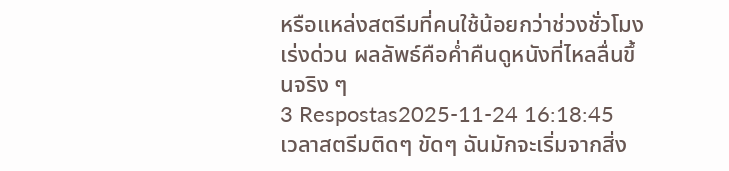หรือแหล่งสตรีมที่คนใช้น้อยกว่าช่วงชั่วโมงเร่งด่วน ผลลัพธ์คือค่ำคืนดูหนังที่ไหลลื่นขึ้นจริง ๆ
3 Respostas2025-11-24 16:18:45
เวลาสตรีมติดๆ ขัดๆ ฉันมักจะเริ่มจากสิ่ง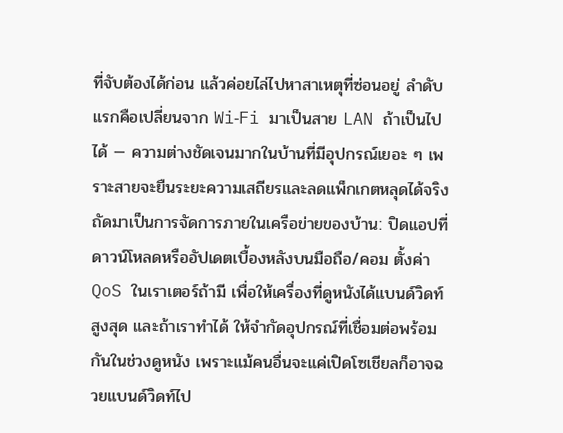ที่จับต้องได้ก่อน แล้วค่อยไล่ไปหาสาเหตุที่ซ่อนอยู่ ลำดับแรกคือเปลี่ยนจาก Wi‑Fi มาเป็นสาย LAN ถ้าเป็นไปได้ — ความต่างชัดเจนมากในบ้านที่มีอุปกรณ์เยอะ ๆ เพราะสายจะยืนระยะความเสถียรและลดแพ็กเกตหลุดได้จริง
ถัดมาเป็นการจัดการภายในเครือข่ายของบ้าน: ปิดแอปที่ดาวน์โหลดหรืออัปเดตเบื้องหลังบนมือถือ/คอม ตั้งค่า QoS ในเราเตอร์ถ้ามี เพื่อให้เครื่องที่ดูหนังได้แบนด์วิดท์สูงสุด และถ้าเราทำได้ ให้จำกัดอุปกรณ์ที่เชื่อมต่อพร้อมกันในช่วงดูหนัง เพราะแม้คนอื่นจะแค่เปิดโซเชียลก็อาจฉวยแบนด์วิดท์ไป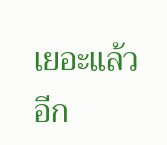เยอะแล้ว
อีก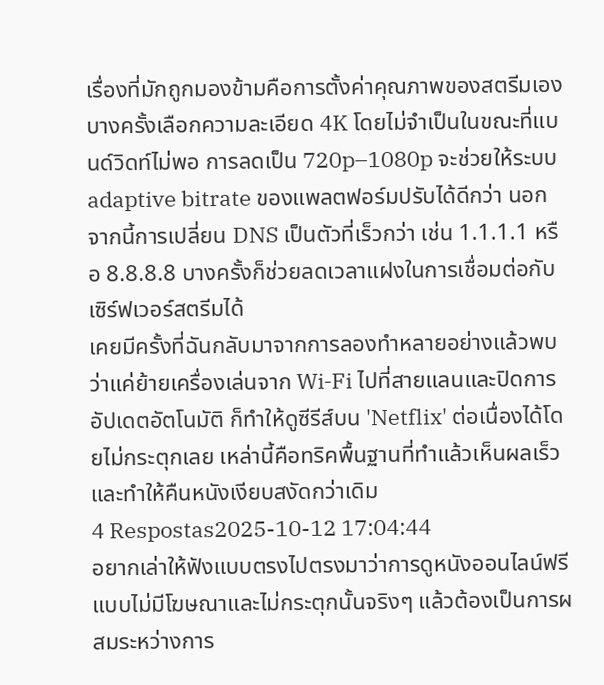เรื่องที่มักถูกมองข้ามคือการตั้งค่าคุณภาพของสตรีมเอง บางครั้งเลือกความละเอียด 4K โดยไม่จำเป็นในขณะที่แบนด์วิดท์ไม่พอ การลดเป็น 720p–1080p จะช่วยให้ระบบ adaptive bitrate ของแพลตฟอร์มปรับได้ดีกว่า นอกจากนี้การเปลี่ยน DNS เป็นตัวที่เร็วกว่า เช่น 1.1.1.1 หรือ 8.8.8.8 บางครั้งก็ช่วยลดเวลาแฝงในการเชื่อมต่อกับเซิร์ฟเวอร์สตรีมได้
เคยมีครั้งที่ฉันกลับมาจากการลองทำหลายอย่างแล้วพบว่าแค่ย้ายเครื่องเล่นจาก Wi‑Fi ไปที่สายแลนและปิดการอัปเดตอัตโนมัติ ก็ทำให้ดูซีรีส์บน 'Netflix' ต่อเนื่องได้โดยไม่กระตุกเลย เหล่านี้คือทริคพื้นฐานที่ทำแล้วเห็นผลเร็วและทำให้คืนหนังเงียบสงัดกว่าเดิม
4 Respostas2025-10-12 17:04:44
อยากเล่าให้ฟังแบบตรงไปตรงมาว่าการดูหนังออนไลน์ฟรีแบบไม่มีโฆษณาและไม่กระตุกนั้นจริงๆ แล้วต้องเป็นการผสมระหว่างการ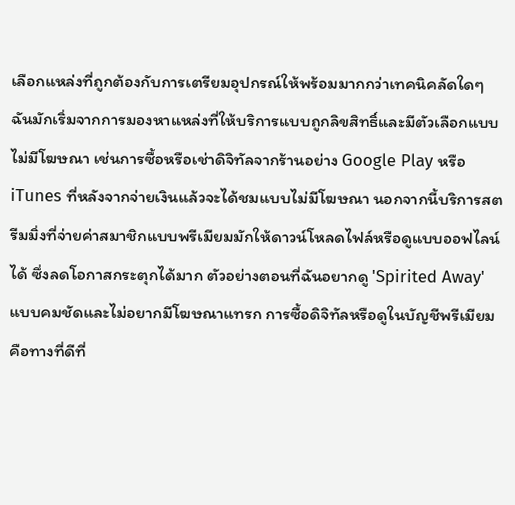เลือกแหล่งที่ถูกต้องกับการเตรียมอุปกรณ์ให้พร้อมมากกว่าเทคนิคลัดใดๆ
ฉันมักเริ่มจากการมองหาแหล่งที่ให้บริการแบบถูกลิขสิทธิ์และมีตัวเลือกแบบไม่มีโฆษณา เช่นการซื้อหรือเช่าดิจิทัลจากร้านอย่าง Google Play หรือ iTunes ที่หลังจากจ่ายเงินแล้วจะได้ชมแบบไม่มีโฆษณา นอกจากนี้บริการสตรีมมิ่งที่จ่ายค่าสมาชิกแบบพรีเมียมมักให้ดาวน์โหลดไฟล์หรือดูแบบออฟไลน์ได้ ซึ่งลดโอกาสกระตุกได้มาก ตัวอย่างตอนที่ฉันอยากดู 'Spirited Away' แบบคมชัดและไม่อยากมีโฆษณาแทรก การซื้อดิจิทัลหรือดูในบัญชีพรีเมียมคือทางที่ดีที่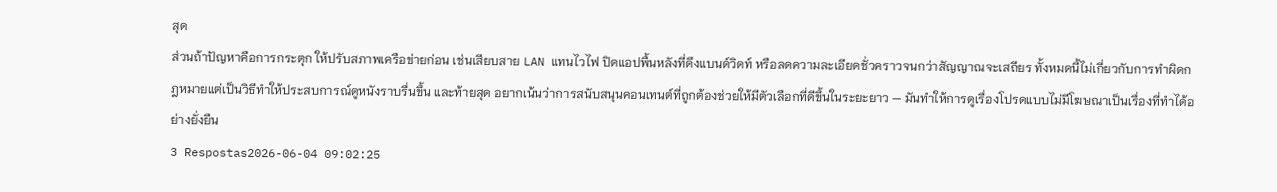สุด
ส่วนถ้าปัญหาคือการกระตุก ให้ปรับสภาพเครือข่ายก่อน เช่นเสียบสาย LAN แทนไวไฟ ปิดแอปพื้นหลังที่ดึงแบนด์วิดท์ หรือลดความละเอียดชั่วคราวจนกว่าสัญญาณจะเสถียร ทั้งหมดนี้ไม่เกี่ยวกับการทำผิดกฎหมายแต่เป็นวิธีทำให้ประสบการณ์ดูหนังราบรื่นขึ้น และท้ายสุด อยากเน้นว่าการสนับสนุนคอนเทนต์ที่ถูกต้องช่วยให้มีตัวเลือกที่ดีขึ้นในระยะยาว — มันทำให้การดูเรื่องโปรดแบบไม่มีโฆษณาเป็นเรื่องที่ทำได้อย่างยั่งยืน
3 Respostas2026-06-04 09:02:25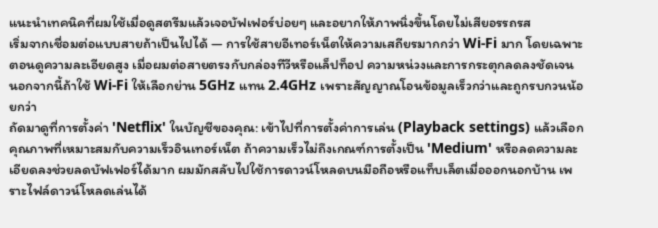แนะนำเทคนิคที่ผมใช้เมื่อดูสตรีมแล้วเจอบัฟเฟอร์บ่อยๆ และอยากให้ภาพนิ่งขึ้นโดยไม่เสียอรรถรส
เริ่มจากเชื่อมต่อแบบสายถ้าเป็นไปได้ — การใช้สายอีเทอร์เน็ตให้ความเสถียรมากกว่า Wi‑Fi มาก โดยเฉพาะตอนดูความละเอียดสูง เมื่อผมต่อสายตรงกับกล่องทีวีหรือแล็ปท็อป ความหน่วงและการกระตุกลดลงชัดเจน นอกจากนี้ถ้าใช้ Wi‑Fi ให้เลือกย่าน 5GHz แทน 2.4GHz เพราะสัญญาณโอนข้อมูลเร็วกว่าและถูกรบกวนน้อยกว่า
ถัดมาดูที่การตั้งค่า 'Netflix' ในบัญชีของคุณ: เข้าไปที่การตั้งค่าการเล่น (Playback settings) แล้วเลือกคุณภาพที่เหมาะสมกับความเร็วอินเทอร์เน็ต ถ้าความเร็วไม่ถึงเกณฑ์การตั้งเป็น 'Medium' หรือลดความละเอียดลงช่วยลดบัฟเฟอร์ได้มาก ผมมักสลับไปใช้การดาวน์โหลดบนมือถือหรือแท็บเล็ตเมื่อออกนอกบ้าน เพราะไฟล์ดาวน์โหลดเล่นได้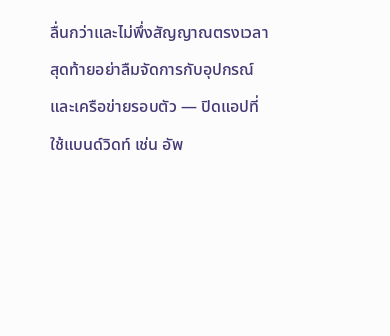ลื่นกว่าและไม่พึ่งสัญญาณตรงเวลา
สุดท้ายอย่าลืมจัดการกับอุปกรณ์และเครือข่ายรอบตัว — ปิดแอปที่ใช้แบนด์วิดท์ เช่น อัพ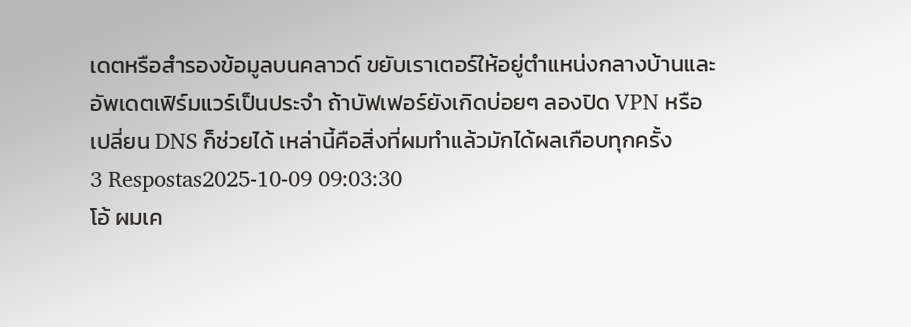เดตหรือสำรองข้อมูลบนคลาวด์ ขยับเราเตอร์ให้อยู่ตำแหน่งกลางบ้านและอัพเดตเฟิร์มแวร์เป็นประจำ ถ้าบัฟเฟอร์ยังเกิดบ่อยๆ ลองปิด VPN หรือเปลี่ยน DNS ก็ช่วยได้ เหล่านี้คือสิ่งที่ผมทำแล้วมักได้ผลเกือบทุกครั้ง
3 Respostas2025-10-09 09:03:30
โอ้ ผมเค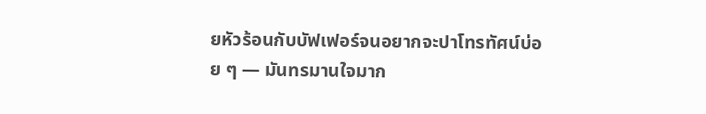ยหัวร้อนกับบัฟเฟอร์จนอยากจะปาโทรทัศน์บ่อย ๆ — มันทรมานใจมาก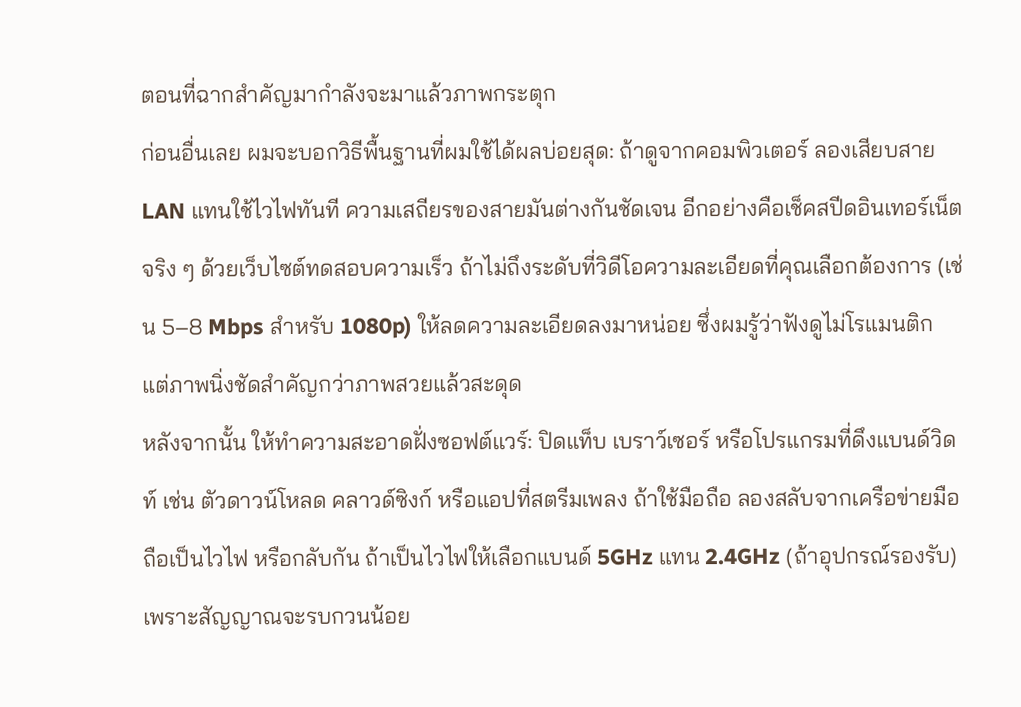ตอนที่ฉากสำคัญมากำลังจะมาแล้วภาพกระตุก
ก่อนอื่นเลย ผมจะบอกวิธีพื้นฐานที่ผมใช้ได้ผลบ่อยสุด: ถ้าดูจากคอมพิวเตอร์ ลองเสียบสาย LAN แทนใช้ไวไฟทันที ความเสถียรของสายมันต่างกันชัดเจน อีกอย่างคือเช็คสปีดอินเทอร์เน็ตจริง ๆ ด้วยเว็บไซต์ทดสอบความเร็ว ถ้าไม่ถึงระดับที่วิดีโอความละเอียดที่คุณเลือกต้องการ (เช่น 5–8 Mbps สำหรับ 1080p) ให้ลดความละเอียดลงมาหน่อย ซึ่งผมรู้ว่าฟังดูไม่โรแมนติก แต่ภาพนิ่งชัดสำคัญกว่าภาพสวยแล้วสะดุด
หลังจากนั้น ให้ทำความสะอาดฝั่งซอฟต์แวร์: ปิดแท็บ เบราว์เซอร์ หรือโปรแกรมที่ดึงแบนด์วิดท์ เช่น ตัวดาวน์โหลด คลาวด์ซิงก์ หรือแอปที่สตรีมเพลง ถ้าใช้มือถือ ลองสลับจากเครือข่ายมือถือเป็นไวไฟ หรือกลับกัน ถ้าเป็นไวไฟให้เลือกแบนด์ 5GHz แทน 2.4GHz (ถ้าอุปกรณ์รองรับ) เพราะสัญญาณจะรบกวนน้อย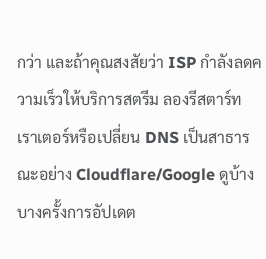กว่า และถ้าคุณสงสัยว่า ISP กำลังลดความเร็วให้บริการสตรีม ลองรีสตาร์ทเราเตอร์หรือเปลี่ยน DNS เป็นสาธารณะอย่าง Cloudflare/Google ดูบ้าง บางครั้งการอัปเดต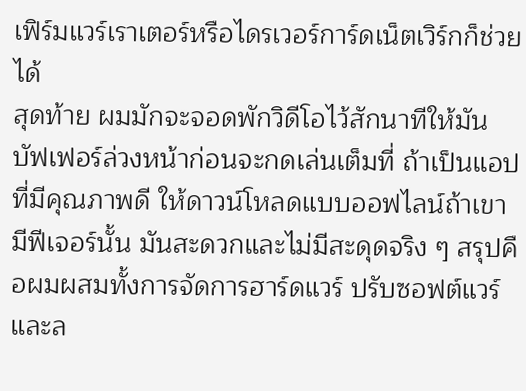เฟิร์มแวร์เราเตอร์หรือไดรเวอร์การ์ดเน็ตเวิร์กก็ช่วยได้
สุดท้าย ผมมักจะจอดพักวิดีโอไว้สักนาทีให้มันบัฟเฟอร์ล่วงหน้าก่อนจะกดเล่นเต็มที่ ถ้าเป็นแอปที่มีคุณภาพดี ให้ดาวน์โหลดแบบออฟไลน์ถ้าเขามีฟีเจอร์นั้น มันสะดวกและไม่มีสะดุดจริง ๆ สรุปคือผมผสมทั้งการจัดการฮาร์ดแวร์ ปรับซอฟต์แวร์ และล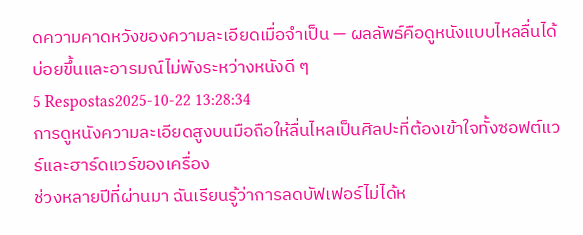ดความคาดหวังของความละเอียดเมื่อจำเป็น — ผลลัพธ์คือดูหนังแบบไหลลื่นได้บ่อยขึ้นและอารมณ์ไม่พังระหว่างหนังดี ๆ
5 Respostas2025-10-22 13:28:34
การดูหนังความละเอียดสูงบนมือถือให้ลื่นไหลเป็นศิลปะที่ต้องเข้าใจทั้งซอฟต์แวร์และฮาร์ดแวร์ของเครื่อง
ช่วงหลายปีที่ผ่านมา ฉันเรียนรู้ว่าการลดบัฟเฟอร์ไม่ได้ห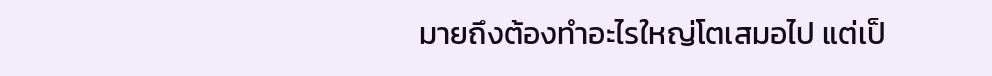มายถึงต้องทำอะไรใหญ่โตเสมอไป แต่เป็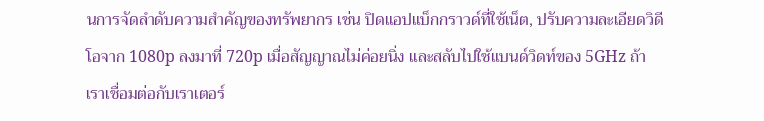นการจัดลำดับความสำคัญของทรัพยากร เช่น ปิดแอปแบ็กกราวด์ที่ใช้เน็ต, ปรับความละเอียดวิดีโอจาก 1080p ลงมาที่ 720p เมื่อสัญญาณไม่ค่อยนิ่ง และสลับไปใช้แบนด์วิดท์ของ 5GHz ถ้าเราเชื่อมต่อกับเราเตอร์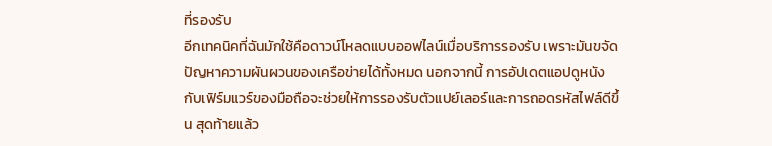ที่รองรับ
อีกเทคนิคที่ฉันมักใช้คือดาวน์โหลดแบบออฟไลน์เมื่อบริการรองรับ เพราะมันขจัดปัญหาความผันผวนของเครือข่ายได้ทั้งหมด นอกจากนี้ การอัปเดตแอปดูหนังกับเฟิร์มแวร์ของมือถือจะช่วยให้การรองรับตัวแปย์เลอร์และการถอดรหัสไฟล์ดีขึ้น สุดท้ายแล้ว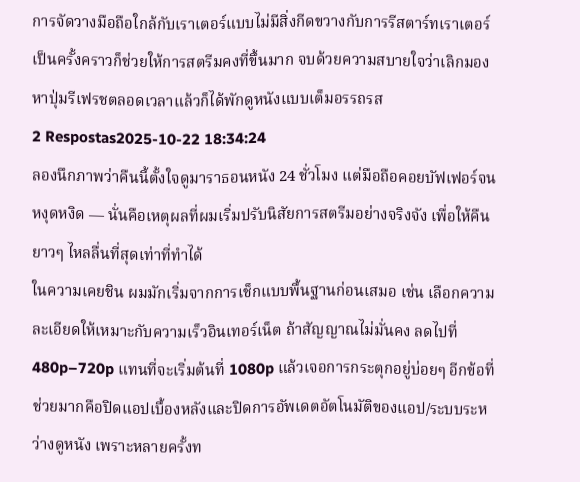การจัดวางมือถือใกล้กับเราเตอร์แบบไม่มีสิ่งกีดขวางกับการรีสตาร์ทเราเตอร์เป็นครั้งคราวก็ช่วยให้การสตรีมคงที่ขึ้นมาก จบด้วยความสบายใจว่าเลิกมองหาปุ่มรีเฟรชตลอดเวลาแล้วก็ได้พักดูหนังแบบเต็มอรรถรส
2 Respostas2025-10-22 18:34:24
ลองนึกภาพว่าคืนนี้ตั้งใจดูมาราธอนหนัง 24 ชั่วโมง แต่มือถือคอยบัฟเฟอร์จนหงุดหงิด — นั่นคือเหตุผลที่ผมเริ่มปรับนิสัยการสตรีมอย่างจริงจัง เพื่อให้คืนยาวๆ ไหลลื่นที่สุดเท่าที่ทำได้
ในความเคยชิน ผมมักเริ่มจากการเช็กแบบพื้นฐานก่อนเสมอ เช่น เลือกความละเอียดให้เหมาะกับความเร็วอินเทอร์เน็ต ถ้าสัญญาณไม่มั่นคง ลดไปที่ 480p–720p แทนที่จะเริ่มต้นที่ 1080p แล้วเจอการกระตุกอยู่บ่อยๆ อีกข้อที่ช่วยมากคือปิดแอปเบื้องหลังและปิดการอัพเดตอัตโนมัติของแอป/ระบบระหว่างดูหนัง เพราะหลายครั้งท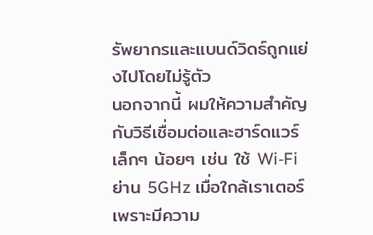รัพยากรและแบนด์วิดธ์ถูกแย่งไปโดยไม่รู้ตัว
นอกจากนี้ ผมให้ความสำคัญกับวิธีเชื่อมต่อและฮาร์ดแวร์เล็กๆ น้อยๆ เช่น ใช้ Wi‑Fi ย่าน 5GHz เมื่อใกล้เราเตอร์ เพราะมีความ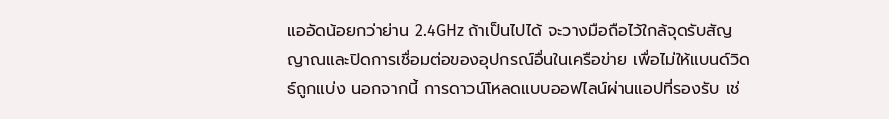แออัดน้อยกว่าย่าน 2.4GHz ถ้าเป็นไปได้ จะวางมือถือไว้ใกล้จุดรับสัญญาณและปิดการเชื่อมต่อของอุปกรณ์อื่นในเครือข่าย เพื่อไม่ให้แบนด์วิดธ์ถูกแบ่ง นอกจากนี้ การดาวน์โหลดแบบออฟไลน์ผ่านแอปที่รองรับ เช่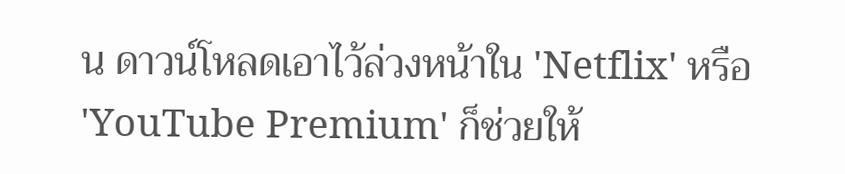น ดาวน์โหลดเอาไว้ล่วงหน้าใน 'Netflix' หรือ 'YouTube Premium' ก็ช่วยให้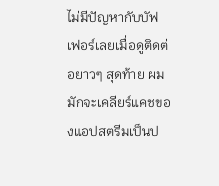ไม่มีปัญหากับบัฟเฟอร์เลยเมื่อดูติดต่อยาวๆ สุดท้าย ผมมักจะเคลียร์แคชของแอปสตรีมเป็นป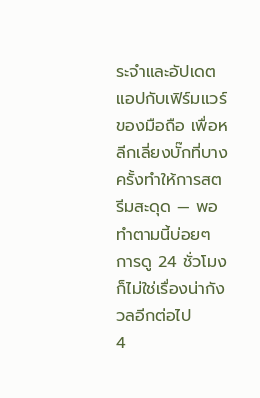ระจำและอัปเดตแอปกับเฟิร์มแวร์ของมือถือ เพื่อหลีกเลี่ยงบั๊กที่บางครั้งทำให้การสตรีมสะดุด — พอทำตามนี้บ่อยๆ การดู 24 ชั่วโมงก็ไม่ใช่เรื่องน่ากังวลอีกต่อไป
4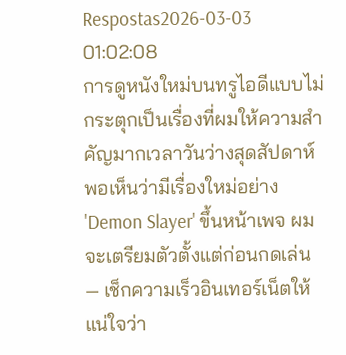Respostas2026-03-03 01:02:08
การดูหนังใหม่บนทรูไอดีแบบไม่กระตุกเป็นเรื่องที่ผมให้ความสำคัญมากเวลาวันว่างสุดสัปดาห์ พอเห็นว่ามีเรื่องใหม่อย่าง 'Demon Slayer' ขึ้นหน้าเพจ ผมจะเตรียมตัวตั้งแต่ก่อนกดเล่น — เช็กความเร็วอินเทอร์เน็ตให้แน่ใจว่า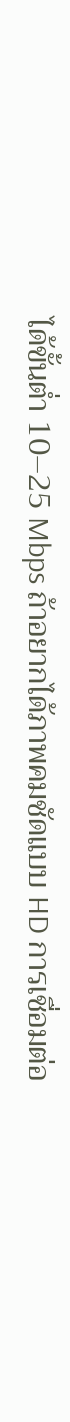ได้ขั้นต่ำ 10–25 Mbps ถ้าอยากได้ภาพคมชัดแบบ HD การเชื่อมต่อ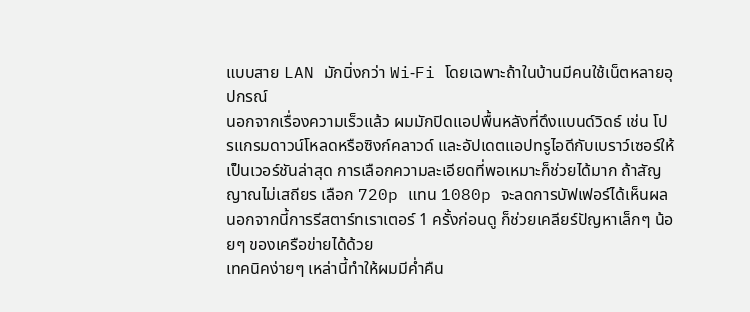แบบสาย LAN มักนิ่งกว่า Wi‑Fi โดยเฉพาะถ้าในบ้านมีคนใช้เน็ตหลายอุปกรณ์
นอกจากเรื่องความเร็วแล้ว ผมมักปิดแอปพื้นหลังที่ดึงแบนด์วิดธ์ เช่น โปรแกรมดาวน์โหลดหรือซิงก์คลาวด์ และอัปเดตแอปทรูไอดีกับเบราว์เซอร์ให้เป็นเวอร์ชันล่าสุด การเลือกความละเอียดที่พอเหมาะก็ช่วยได้มาก ถ้าสัญญาณไม่เสถียร เลือก 720p แทน 1080p จะลดการบัฟเฟอร์ได้เห็นผล นอกจากนี้การรีสตาร์ทเราเตอร์ 1 ครั้งก่อนดู ก็ช่วยเคลียร์ปัญหาเล็กๆ น้อยๆ ของเครือข่ายได้ด้วย
เทคนิคง่ายๆ เหล่านี้ทำให้ผมมีค่ำคืน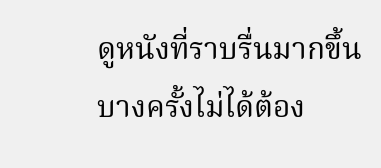ดูหนังที่ราบรื่นมากขึ้น บางครั้งไม่ได้ต้อง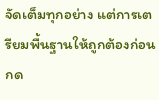จัดเต็มทุกอย่าง แต่การเตรียมพื้นฐานให้ถูกต้องก่อนกด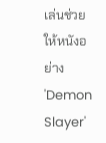เล่นช่วยให้หนังอย่าง 'Demon Slayer'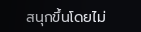สนุกขึ้นโดยไม่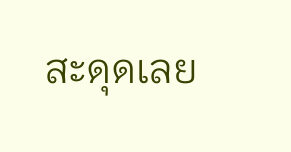สะดุดเลย